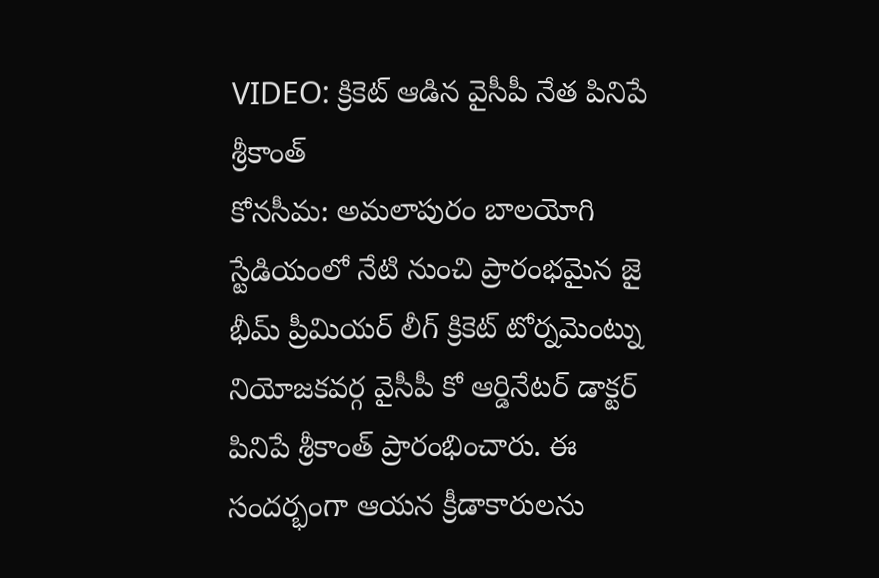VIDEO: క్రికెట్ ఆడిన వైసీపీ నేత పినిపే శ్రీకాంత్
కోనసీమ: అమలాపురం బాలయోగి స్టేడియంలో నేటి నుంచి ప్రారంభమైన జై భీమ్ ప్రీమియర్ లీగ్ క్రికెట్ టోర్నమెంట్ను నియోజకవర్గ వైసీపీ కో ఆర్డినేటర్ డాక్టర్ పినిపే శ్రీకాంత్ ప్రారంభించారు. ఈ సందర్భంగా ఆయన క్రీడాకారులను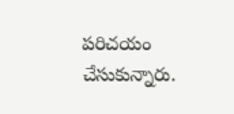పరిచయం చేసుకున్నారు.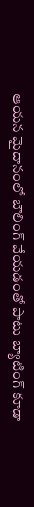ఆయన మైదానంలో బౌలింగ్ వేయడంతో పాటు బ్యాటింగ్ కూడా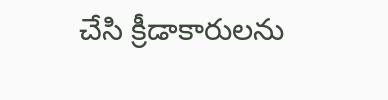చేసి క్రీడాకారులను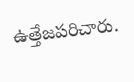ఉత్తేజపరిచారు.